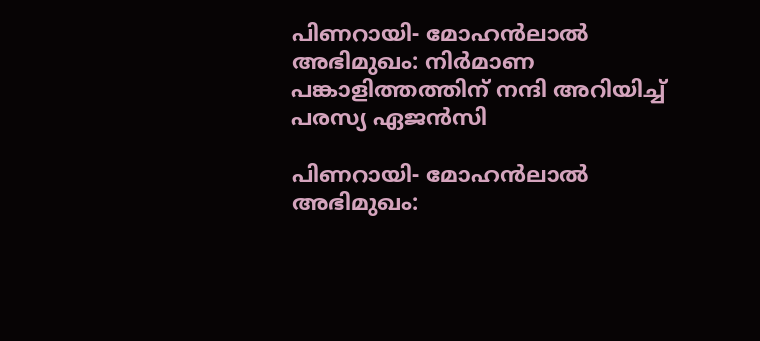പിണറായി- മോഹൻലാൽ അഭിമുഖം: നിർമാണ പങ്കാളിത്തത്തിന് നന്ദി അറിയിച്ച് പരസ്യ ഏജൻസി

പിണറായി- മോഹൻലാൽ അഭിമുഖം: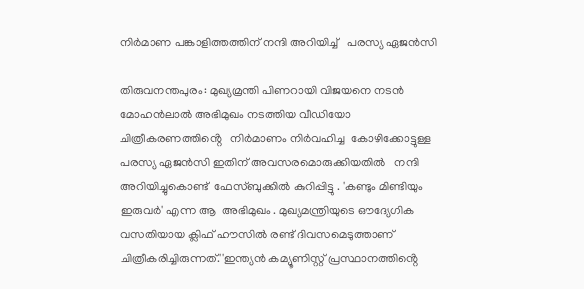നിർമാണ പങ്കാളിത്തത്തിന് നന്ദി അറിയിച്ച്   പരസ്യ ഏജൻസി

തിരുവനന്തപുരം: മുഖ്യമ്രന്തി പിണറായി വിജയനെ നടൻ മോഹൻലാൽ അഭിമുഖം നടത്തിയ വീഡിയോ  ചിത്രീകരണത്തിൻ്റെ   നിർമാണം നിർവഹിച്ച  കോഴിക്കോട്ടുള്ള പരസ്യ ഏജൻസി ഇതിന് അവസരമൊരുക്കിയതിൽ   നന്ദി അറിയിച്ചുകൊണ്ട്  ഫേസ്‌ബുക്കിൽ കുറിപ്പിട്ടു . 'കണ്ടും മിണ്ടിയും ഇരുവർ' എന്ന ആ  അഭിമുഖം . മുഖ്യമന്ത്രിയുടെ ഔദ്യേഗിക വസതിയായ ക്ലിഫ് ഹൗസിൽ രണ്ട് ദിവസമെടുത്താണ്  ചിത്രീകരിച്ചിരുന്നത്.''ഇന്ത്യൻ കമ്യൂണിസ്റ്റ് പ്രസ്ഥാനത്തിൻ്റെ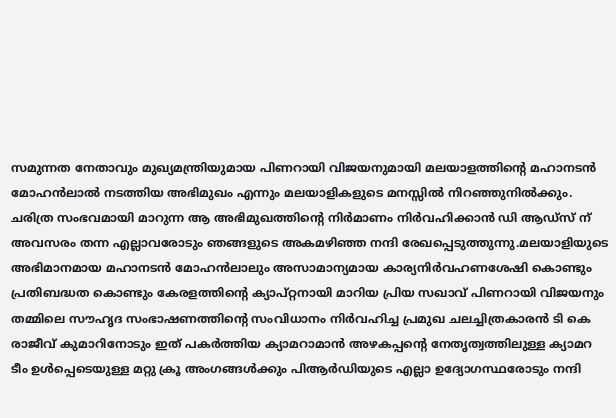സമുന്നത നേതാവും മുഖ്യമന്ത്രിയുമായ പിണറായി വിജയനുമായി മലയാളത്തിൻ്റെ മഹാനടൻ മോഹൻലാൽ നടത്തിയ അഭിമുഖം എന്നും മലയാളികളുടെ മനസ്സിൽ നിറഞ്ഞുനിൽക്കും. ചരിത്ര സംഭവമായി മാറുന്ന ആ അഭിമുഖത്തിൻ്റെ നിർമാണം നിർവഹിക്കാൻ ഡി ആഡ്‌സ് ന് അവസരം തന്ന എല്ലാവരോടും ഞങ്ങളുടെ അകമഴിഞ്ഞ നന്ദി രേഖപ്പെടുത്തുന്നു.മലയാളിയുടെ അഭിമാനമായ മഹാനടൻ മോഹൻലാലും അസാമാന്യമായ കാര്യനിർവഹണശേഷി കൊണ്ടും പ്രതിബദ്ധത കൊണ്ടും കേരളത്തിൻ്റെ ക്യാപ്റ്റനായി മാറിയ പ്രിയ സഖാവ് പിണറായി വിജയനും തമ്മിലെ സൗഹൃദ സംഭാഷണത്തിൻ്റെ സംവിധാനം നിർവഹിച്ച പ്രമുഖ ചലച്ചിത്രകാരൻ ടി കെ രാജീവ് കുമാറിനോടും ഇത് പകർത്തിയ ക്യാമറാമാൻ അഴകപ്പൻ്റെ നേതൃത്വത്തിലുള്ള ക്യാമറ ടീം ഉൾപ്പെടെയുള്ള മറ്റു ക്രൂ അംഗങ്ങൾക്കും പിആർഡിയുടെ എല്ലാ ഉദ്യോഗസ്ഥരോടും നന്ദി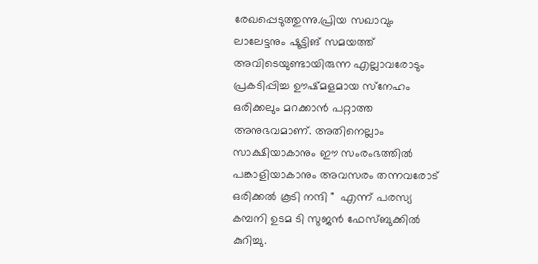രേഖപ്പെടുത്തുന്നു.പ്രിയ സഖാവും ലാലേട്ടനും ഷൂട്ടിങ് സമയത്ത് അവിടെയുണ്ടായിരുന്ന എല്ലാവരോടും പ്രകടിപ്പിച്ച ഊഷ്മളമായ സ്‌നേഹം ഒരിക്കലും മറക്കാൻ പറ്റാത്ത അനുഭവമാണ്. അതിനെല്ലാം സാക്ഷിയാകാനും ഈ സംരംഭത്തിൽ പങ്കാളിയാകാനും അവസരം തന്നവരോട് ഒരിക്കൽ കൂടി നന്ദി "  എന്ന് പരസ്യ കമ്പനി ഉടമ ടി സുജൻ ഫേസ്ബുക്കിൽ കുറിച്ചു.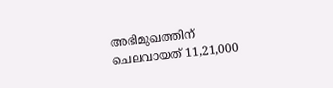അഭിമുഖത്തിന് ചെലവായത് 11,21,000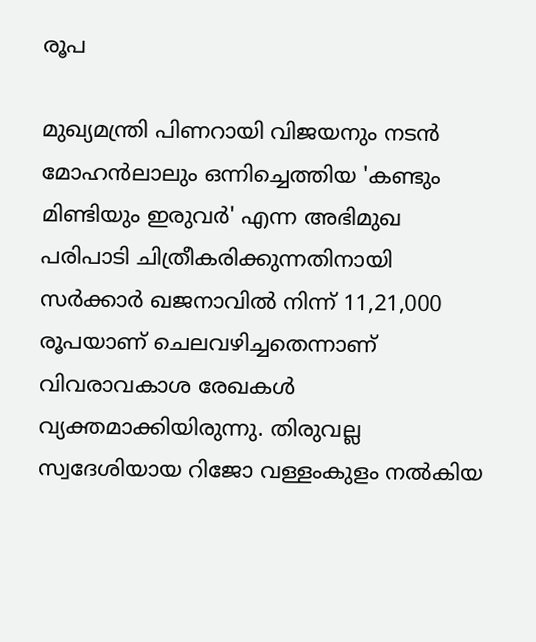രൂപ

മുഖ്യമന്ത്രി പിണറായി വിജയനും നടൻ മോഹൻലാലും ഒന്നിച്ചെത്തിയ 'കണ്ടും മിണ്ടിയും ഇരുവർ' എന്ന അഭിമുഖ പരിപാടി ചിത്രീകരിക്കുന്നതിനായി സർക്കാർ ഖജനാവിൽ നിന്ന് 11,21,000 രൂപയാണ് ചെലവഴിച്ചതെന്നാണ് വിവരാവകാശ രേഖകൾ വ്യക്തമാക്കിയിരുന്നു. തിരുവല്ല സ്വദേശിയായ റിജോ വള്ളംകുളം നൽകിയ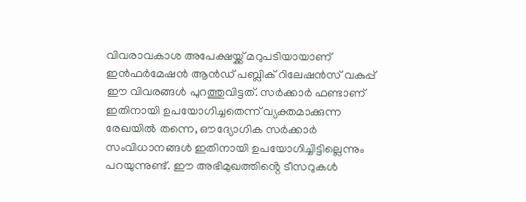വിവരാവകാശ അപേക്ഷയ്ക്ക് മറുപടിയായാണ് ഇൻഫർമേഷൻ ആൻഡ് പബ്ലിക് റിലേഷൻസ് വകുപ്പ് ഈ വിവരങ്ങൾ പുറത്തുവിട്ടത്. സർക്കാർ ഫണ്ടാണ് ഇതിനായി ഉപയോഗിച്ചതെന്ന് വ്യക്തമാക്കുന്ന രേഖയിൽ തന്നെ, ഔദ്യോഗിക സർക്കാർ സംവിധാനങ്ങൾ ഇതിനായി ഉപയോഗിച്ചിട്ടില്ലെന്നും പറയുന്നുണ്ട്. ഈ അഭിമുഖത്തിൻ്റെ ടീസറുകൾ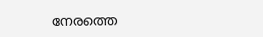നേരത്തെ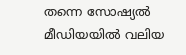തന്നെ സോഷ്യൽ മീഡിയയിൽ വലിയ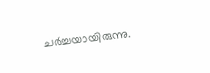ചർച്ചയായിരുന്നു.